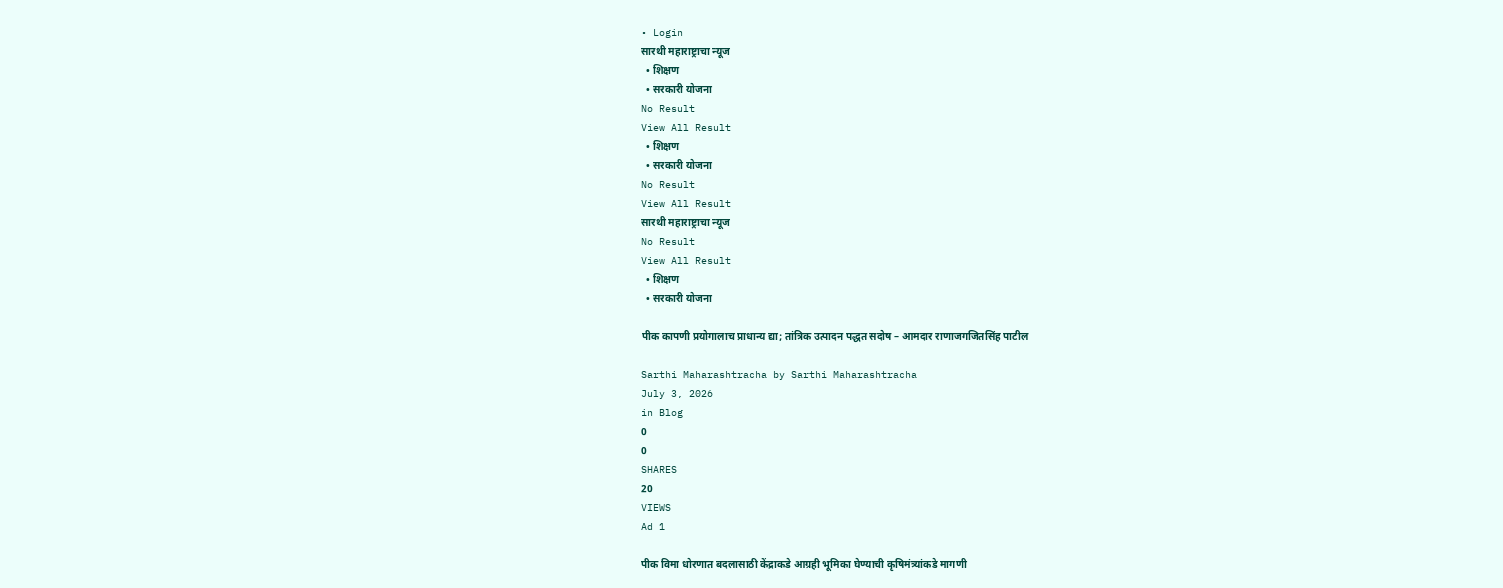• Login
सारथी महाराष्ट्राचा न्यूज
  • शिक्षण
  • सरकारी योजना
No Result
View All Result
  • शिक्षण
  • सरकारी योजना
No Result
View All Result
सारथी महाराष्ट्राचा न्यूज
No Result
View All Result
  • शिक्षण
  • सरकारी योजना

पीक कापणी प्रयोगालाच प्राधान्य द्या; तांत्रिक उत्पादन पद्धत सदोष – आमदार राणाजगजितसिंह पाटील

Sarthi Maharashtracha by Sarthi Maharashtracha
July 3, 2026
in Blog
0
0
SHARES
20
VIEWS
Ad 1

पीक विमा धोरणात बदलासाठी केंद्राकडे आग्रही भूमिका घेण्याची कृषिमंत्र्यांकडे मागणी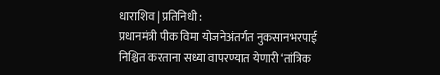धाराशिव | प्रतिनिधी :
प्रधानमंत्री पीक विमा योजनेअंतर्गत नुकसानभरपाई निश्चित करताना सध्या वापरण्यात येणारी ‘तांत्रिक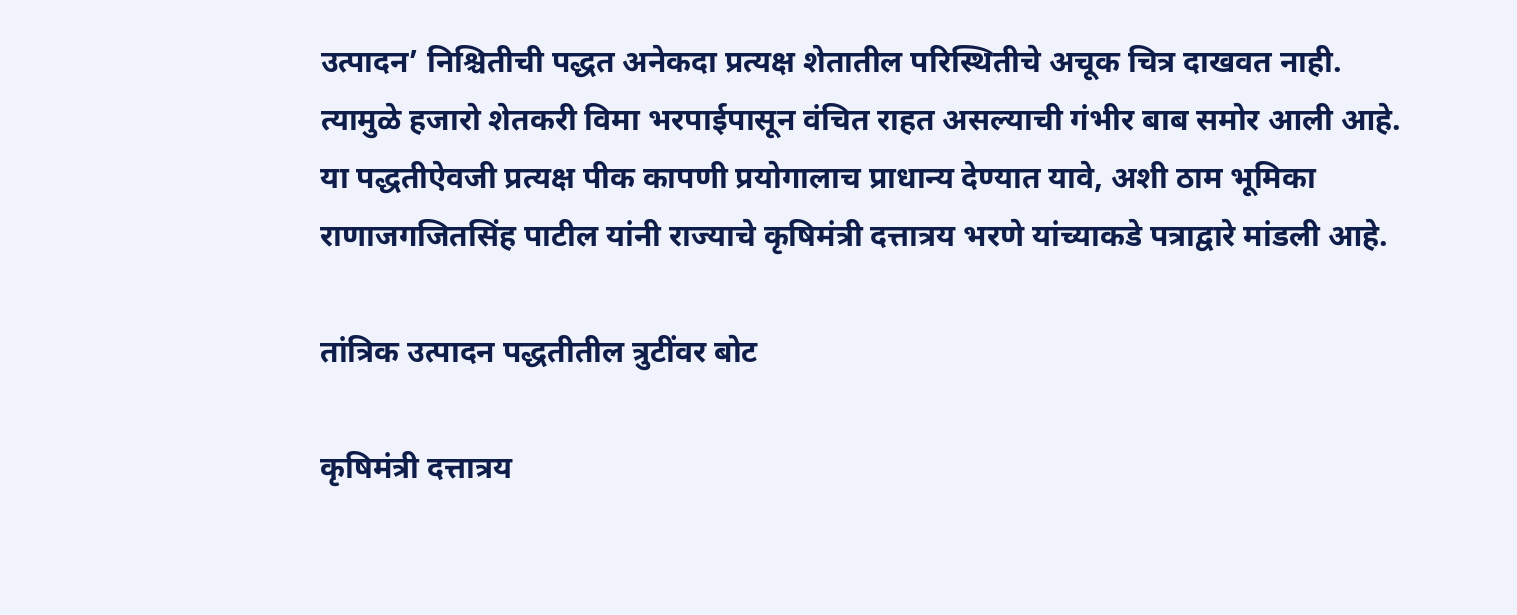उत्पादन’ निश्चितीची पद्धत अनेकदा प्रत्यक्ष शेतातील परिस्थितीचे अचूक चित्र दाखवत नाही. त्यामुळे हजारो शेतकरी विमा भरपाईपासून वंचित राहत असल्याची गंभीर बाब समोर आली आहे. या पद्धतीऐवजी प्रत्यक्ष पीक कापणी प्रयोगालाच प्राधान्य देण्यात यावे, अशी ठाम भूमिका राणाजगजितसिंह पाटील यांनी राज्याचे कृषिमंत्री दत्तात्रय भरणे यांच्याकडे पत्राद्वारे मांडली आहे.

तांत्रिक उत्पादन पद्धतीतील त्रुटींवर बोट

कृषिमंत्री दत्तात्रय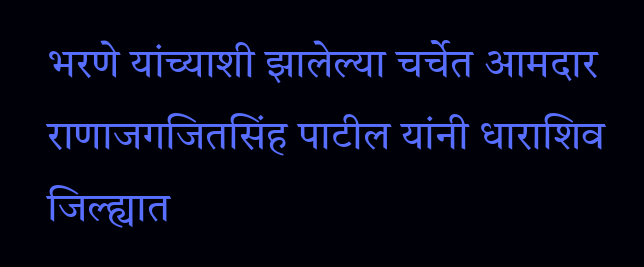भरणे यांच्याशी झालेल्या चर्चेत आमदार राणाजगजितसिंह पाटील यांनी धाराशिव जिल्ह्यात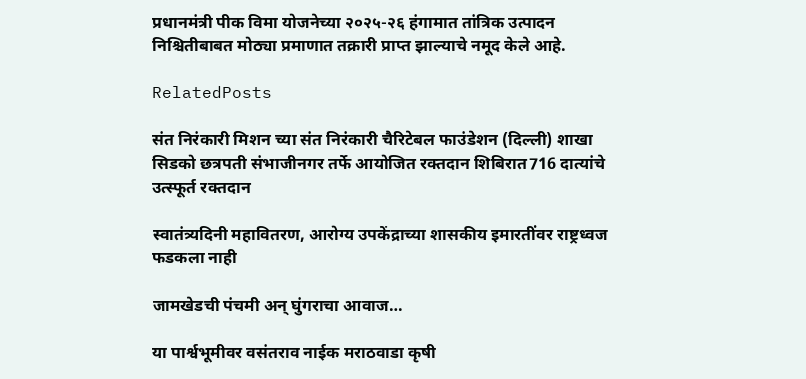प्रधानमंत्री पीक विमा योजनेच्या २०२५-२६ हंगामात तांत्रिक उत्पादन निश्चितीबाबत मोठ्या प्रमाणात तक्रारी प्राप्त झाल्याचे नमूद केले आहे.

RelatedPosts

संत निरंकारी मिशन च्या संत निरंकारी चैरिटेबल फाउंडेशन (दिल्ली) शाखा सिडको छत्रपती संभाजीनगर तर्फे आयोजित रक्तदान शिबिरात716 दात्यांचे उत्स्फूर्त रक्तदान

स्वातंत्र्यदिनी महावितरण, आरोग्य उपकेंद्राच्या शासकीय इमारतींवर राष्ट्रध्वज फडकला नाही

जामखेडची पंचमी अन् घुंगराचा आवाज…

या पार्श्वभूमीवर वसंतराव नाईक मराठवाडा कृषी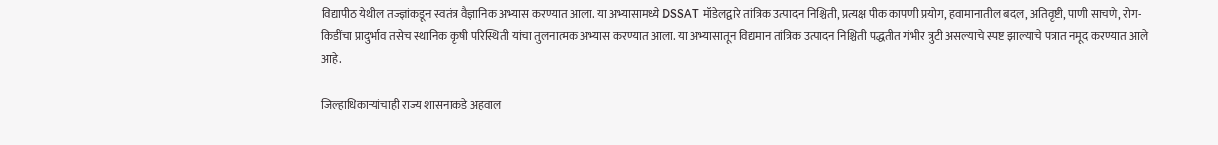विद्यापीठ येथील तज्ज्ञांकडून स्वतंत्र वैज्ञानिक अभ्यास करण्यात आला. या अभ्यासामध्ये DSSAT मॉडेलद्वारे तांत्रिक उत्पादन निश्चिती, प्रत्यक्ष पीक कापणी प्रयोग, हवामानातील बदल, अतिवृष्टी, पाणी साचणे, रोग-किडींचा प्रादुर्भाव तसेच स्थानिक कृषी परिस्थिती यांचा तुलनात्मक अभ्यास करण्यात आला. या अभ्यासातून विद्यमान तांत्रिक उत्पादन निश्चिती पद्धतीत गंभीर त्रुटी असल्याचे स्पष्ट झाल्याचे पत्रात नमूद करण्यात आले आहे.

जिल्हाधिकाऱ्यांचाही राज्य शासनाकडे अहवाल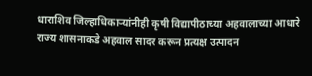धाराशिव जिल्हाधिकाऱ्यांनीही कृषी विद्यापीठाच्या अहवालाच्या आधारे राज्य शासनाकडे अहवाल सादर करून प्रत्यक्ष उत्पादन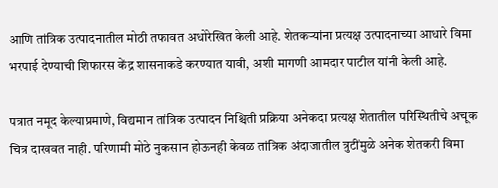आणि तांत्रिक उत्पादनातील मोठी तफावत अधोरेखित केली आहे. शेतकऱ्यांना प्रत्यक्ष उत्पादनाच्या आधारे विमा भरपाई देण्याची शिफारस केंद्र शासनाकडे करण्यात यावी, अशी मागणी आमदार पाटील यांनी केली आहे.

पत्रात नमूद केल्याप्रमाणे, विद्यमान तांत्रिक उत्पादन निश्चिती प्रक्रिया अनेकदा प्रत्यक्ष शेतातील परिस्थितीचे अचूक चित्र दाखवत नाही. परिणामी मोठे नुकसान होऊनही केवळ तांत्रिक अंदाजातील त्रुटींमुळे अनेक शेतकरी विमा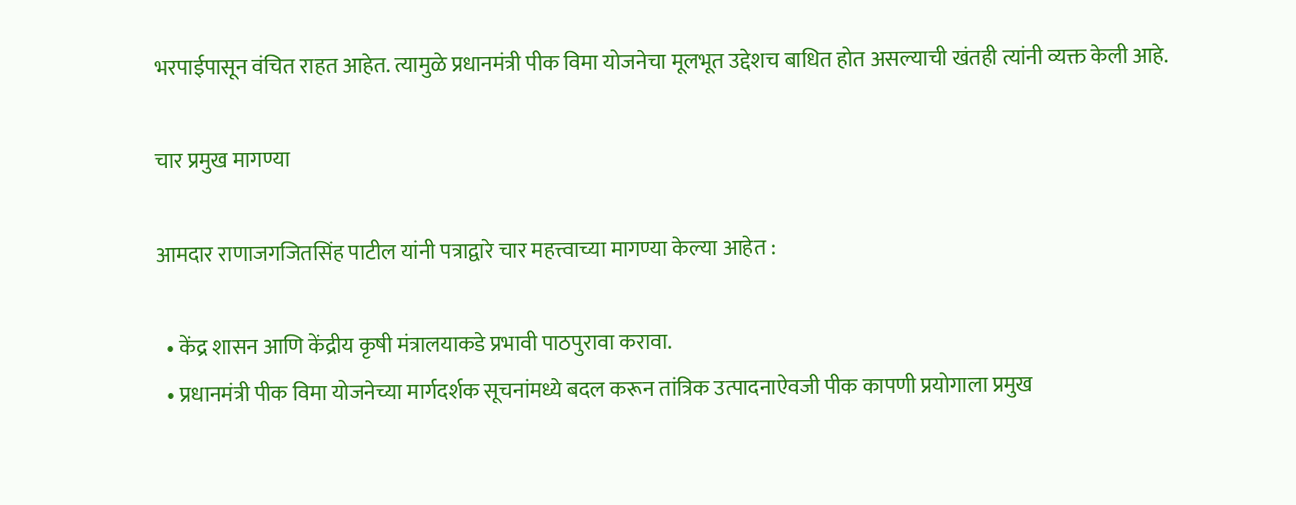भरपाईपासून वंचित राहत आहेत. त्यामुळे प्रधानमंत्री पीक विमा योजनेचा मूलभूत उद्देशच बाधित होत असल्याची खंतही त्यांनी व्यक्त केली आहे.

चार प्रमुख मागण्या

आमदार राणाजगजितसिंह पाटील यांनी पत्राद्वारे चार महत्त्वाच्या मागण्या केल्या आहेत :

  • केंद्र शासन आणि केंद्रीय कृषी मंत्रालयाकडे प्रभावी पाठपुरावा करावा.
  • प्रधानमंत्री पीक विमा योजनेच्या मार्गदर्शक सूचनांमध्ये बदल करून तांत्रिक उत्पादनाऐवजी पीक कापणी प्रयोगाला प्रमुख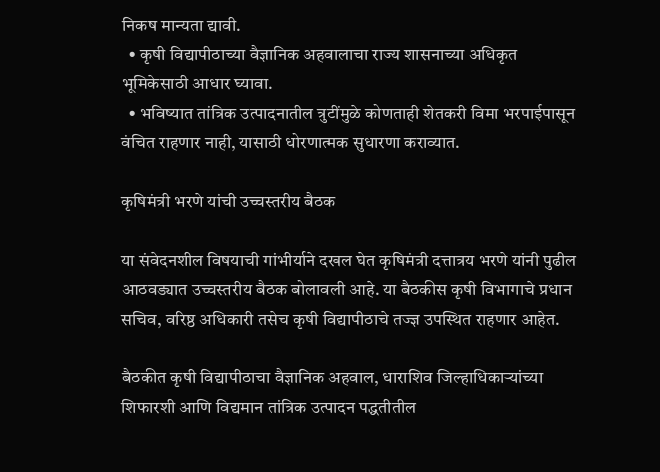निकष मान्यता द्यावी.
  • कृषी विद्यापीठाच्या वैज्ञानिक अहवालाचा राज्य शासनाच्या अधिकृत भूमिकेसाठी आधार घ्यावा.
  • भविष्यात तांत्रिक उत्पादनातील त्रुटींमुळे कोणताही शेतकरी विमा भरपाईपासून वंचित राहणार नाही, यासाठी धोरणात्मक सुधारणा कराव्यात.

कृषिमंत्री भरणे यांची उच्चस्तरीय बैठक

या संवेदनशील विषयाची गांभीर्याने दखल घेत कृषिमंत्री दत्तात्रय भरणे यांनी पुढील आठवड्यात उच्चस्तरीय बैठक बोलावली आहे. या बैठकीस कृषी विभागाचे प्रधान सचिव, वरिष्ठ अधिकारी तसेच कृषी विद्यापीठाचे तज्ज्ञ उपस्थित राहणार आहेत.

बैठकीत कृषी विद्यापीठाचा वैज्ञानिक अहवाल, धाराशिव जिल्हाधिकाऱ्यांच्या शिफारशी आणि विद्यमान तांत्रिक उत्पादन पद्धतीतील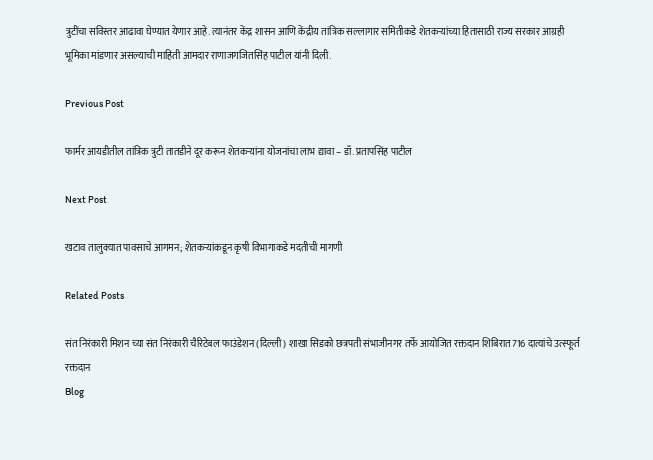त्रुटींचा सविस्तर आढावा घेण्यात येणार आहे. त्यानंतर केंद्र शासन आणि केंद्रीय तांत्रिक सल्लागार समितीकडे शेतकऱ्यांच्या हितासाठी राज्य सरकार आग्रही भूमिका मांडणार असल्याची माहिती आमदार राणाजगजितसिंह पाटील यांनी दिली.

Previous Post

फार्मर आयडीतील तांत्रिक त्रुटी तातडीने दूर करून शेतकऱ्यांना योजनांचा लाभ द्यावा – डॉ. प्रतापसिंह पाटील

Next Post

खटाव तालुक्यात पावसाचे आगमन; शेतकऱ्यांकडून कृषी विभागाकडे मदतीची मागणी

Related Posts

संत निरंकारी मिशन च्या संत निरंकारी चैरिटेबल फाउंडेशन (दिल्ली) शाखा सिडको छत्रपती संभाजीनगर तर्फे आयोजित रक्तदान शिबिरात716 दात्यांचे उत्स्फूर्त रक्तदान
Blog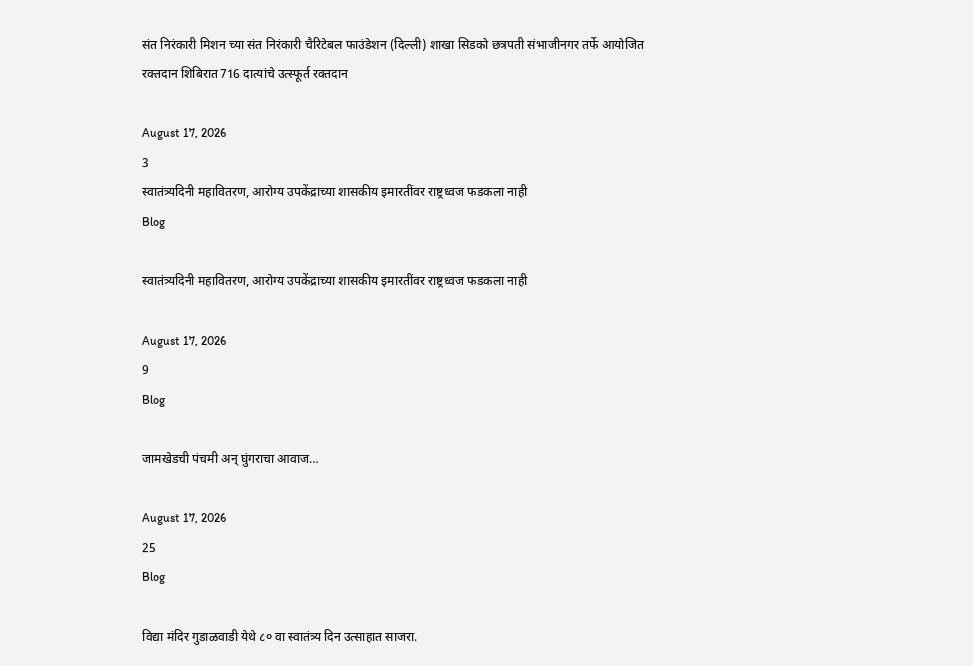संत निरंकारी मिशन च्या संत निरंकारी चैरिटेबल फाउंडेशन (दिल्ली) शाखा सिडको छत्रपती संभाजीनगर तर्फे आयोजित रक्तदान शिबिरात716 दात्यांचे उत्स्फूर्त रक्तदान

August 17, 2026
3
स्वातंत्र्यदिनी महावितरण, आरोग्य उपकेंद्राच्या शासकीय इमारतींवर राष्ट्रध्वज फडकला नाही
Blog

स्वातंत्र्यदिनी महावितरण, आरोग्य उपकेंद्राच्या शासकीय इमारतींवर राष्ट्रध्वज फडकला नाही

August 17, 2026
9
Blog

जामखेडची पंचमी अन् घुंगराचा आवाज…

August 17, 2026
25
Blog

विद्या मंदिर गुडाळवाडी येथे ८० वा स्वातंत्र्य दिन उत्साहात साजरा.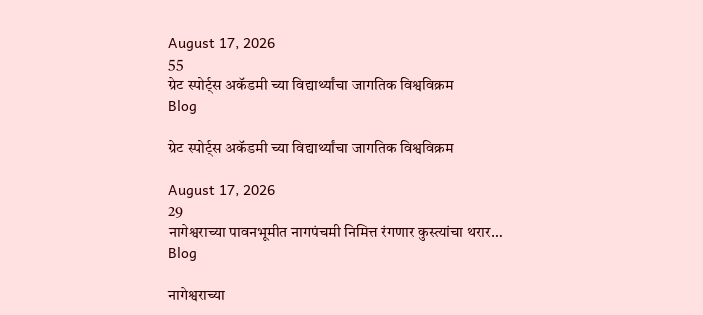August 17, 2026
55
ग्रेट स्पोर्ट्स अकॅडमी च्या विद्यार्थ्यांचा जागतिक विश्वविक्रम
Blog

ग्रेट स्पोर्ट्स अकॅडमी च्या विद्यार्थ्यांचा जागतिक विश्वविक्रम

August 17, 2026
29
नागेश्वराच्या पावनभूमीत नागपंचमी निमित्त रंगणार कुस्त्यांचा थरार…
Blog

नागेश्वराच्या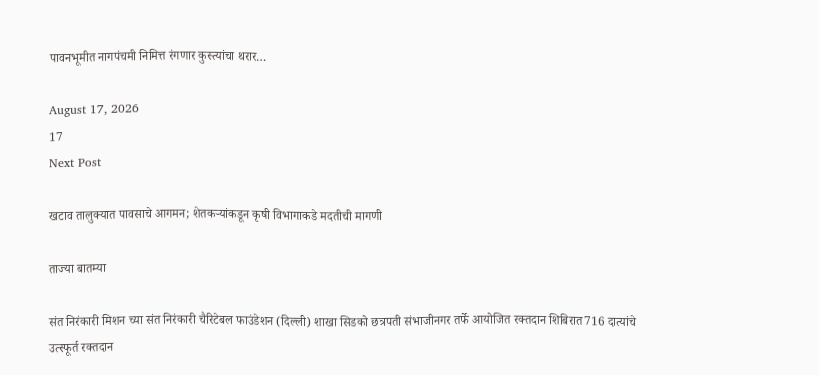पावनभूमीत नागपंचमी निमित्त रंगणार कुस्त्यांचा थरार…

August 17, 2026
17
Next Post

खटाव तालुक्यात पावसाचे आगमन; शेतकऱ्यांकडून कृषी विभागाकडे मदतीची मागणी

ताज्या बातम्या

संत निरंकारी मिशन च्या संत निरंकारी चैरिटेबल फाउंडेशन (दिल्ली) शाखा सिडको छत्रपती संभाजीनगर तर्फे आयोजित रक्तदान शिबिरात716 दात्यांचे उत्स्फूर्त रक्तदान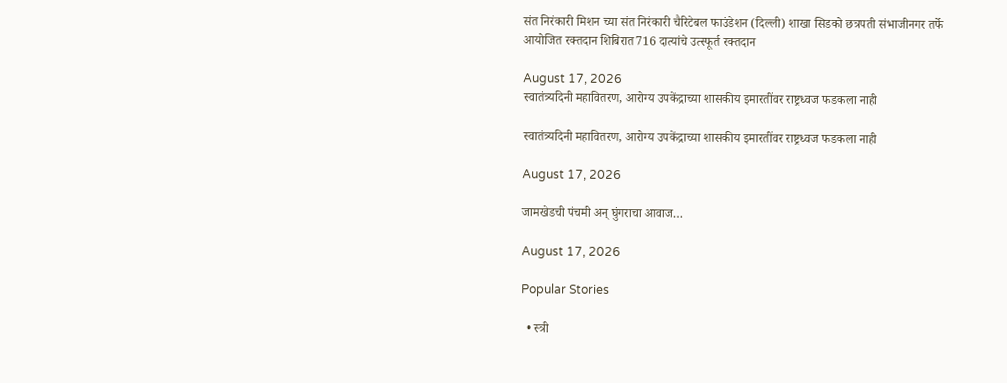संत निरंकारी मिशन च्या संत निरंकारी चैरिटेबल फाउंडेशन (दिल्ली) शाखा सिडको छत्रपती संभाजीनगर तर्फे आयोजित रक्तदान शिबिरात716 दात्यांचे उत्स्फूर्त रक्तदान

August 17, 2026
स्वातंत्र्यदिनी महावितरण, आरोग्य उपकेंद्राच्या शासकीय इमारतींवर राष्ट्रध्वज फडकला नाही

स्वातंत्र्यदिनी महावितरण, आरोग्य उपकेंद्राच्या शासकीय इमारतींवर राष्ट्रध्वज फडकला नाही

August 17, 2026

जामखेडची पंचमी अन् घुंगराचा आवाज…

August 17, 2026

Popular Stories

  • स्त्री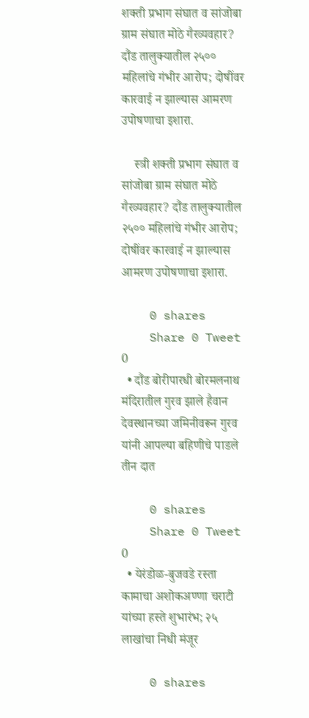शक्ती प्रभाग संघात व सांजोबा ग्राम संघात मोठे गैरव्यवहार? दौंड तालुक्यातील २५०० महिलांचे गंभीर आरोप; दोषींवर कारवाई न झाल्यास आमरण उपोषणाचा इशारा.

    स्त्री शक्ती प्रभाग संघात व सांजोबा ग्राम संघात मोठे गैरव्यवहार? दौंड तालुक्यातील २५०० महिलांचे गंभीर आरोप; दोषींवर कारवाई न झाल्यास आमरण उपोषणाचा इशारा.

    0 shares
    Share 0 Tweet 0
  • दौंड बोरीपारधी बोरमलनाथ मंदिरातील गुरव झाले हैवान देवस्थानच्या जमिनीवरून गुरव यांनी आपल्या बहिणीचे पाडले तीन दात

    0 shares
    Share 0 Tweet 0
  • येरंडोळ-बुजवडे रस्ता कामाचा अशोकअण्णा चराटी यांच्या हस्ते शुभारंभ; २५ लाखांचा निधी मंजूर

    0 shares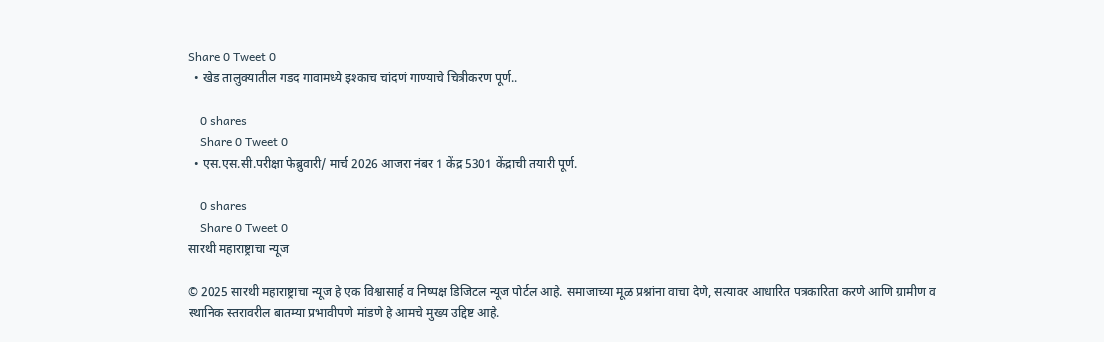Share 0 Tweet 0
  • खेड तालुक्यातील गडद गावामध्ये इश्काच चांदणं गाण्याचे चित्रीकरण पूर्ण..

    0 shares
    Share 0 Tweet 0
  • एस.एस.सी.परीक्षा फेब्रुवारी/ मार्च 2026 आजरा नंबर 1 केंद्र 5301 केंद्राची तयारी पूर्ण.

    0 shares
    Share 0 Tweet 0
सारथी महाराष्ट्राचा न्यूज

© 2025 सारथी महाराष्ट्राचा न्यूज हे एक विश्वासार्ह व निष्पक्ष डिजिटल न्यूज पोर्टल आहे. समाजाच्या मूळ प्रश्नांना वाचा देणे, सत्यावर आधारित पत्रकारिता करणे आणि ग्रामीण व स्थानिक स्तरावरील बातम्या प्रभावीपणे मांडणे हे आमचे मुख्य उद्दिष्ट आहे.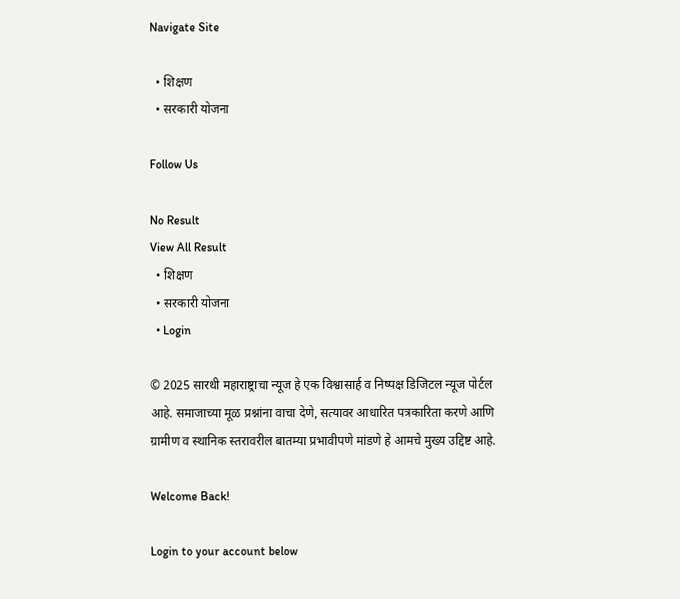Navigate Site

  • शिक्षण
  • सरकारी योजना

Follow Us

No Result
View All Result
  • शिक्षण
  • सरकारी योजना
  • Login

© 2025 सारथी महाराष्ट्राचा न्यूज हे एक विश्वासार्ह व निष्पक्ष डिजिटल न्यूज पोर्टल आहे. समाजाच्या मूळ प्रश्नांना वाचा देणे, सत्यावर आधारित पत्रकारिता करणे आणि ग्रामीण व स्थानिक स्तरावरील बातम्या प्रभावीपणे मांडणे हे आमचे मुख्य उद्दिष्ट आहे.

Welcome Back!

Login to your account below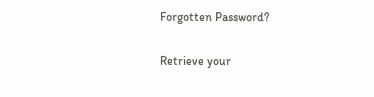Forgotten Password?

Retrieve your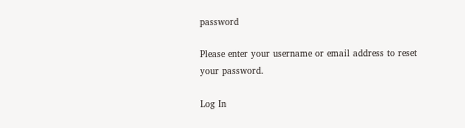password

Please enter your username or email address to reset your password.

Log In